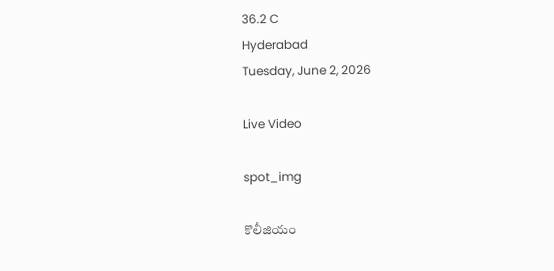36.2 C
Hyderabad
Tuesday, June 2, 2026

Live Video

spot_img

కొలీజియం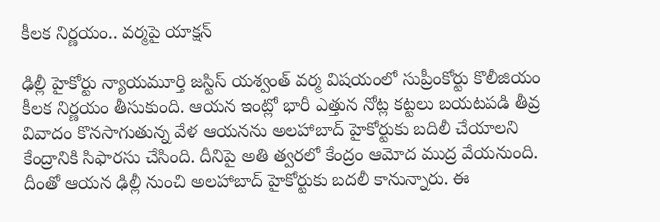కీలక నిర్ణయం.. వర్మపై యాక్షన్

ఢిల్లీ హైకోర్టు న్యాయమూర్తి జస్టిస్‌ యశ్వంత్‌ వర్మ విషయంలో సుప్రీంకోర్టు కొలీజియం కీలక నిర్ణయం తీసుకుంది. ఆయన ఇంట్లో భారీ ఎత్తున నోట్ల కట్టలు బయటపడి తీవ్ర వివాదం కొనసాగుతున్న వేళ ఆయనను అలహాబాద్ హైకోర్టుకు బదిలీ చేయాలని కేంద్రానికి సిఫారసు చేసింది. దీనిపై అతి త్వరలో కేంద్రం ఆమోద ముద్ర వేయనుంది. దీంతో ఆయన ఢిల్లీ నుంచి అలహాబాద్‌ హైకోర్టుకు బదలీ కానున్నారు. ఈ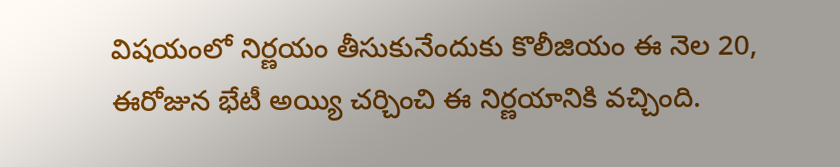విషయంలో నిర్ణయం తీసుకునేందుకు కొలీజియం ఈ నెల 20, ఈరోజున భేటీ అయ్యి చర్చించి ఈ నిర్ణయానికి వచ్చింది.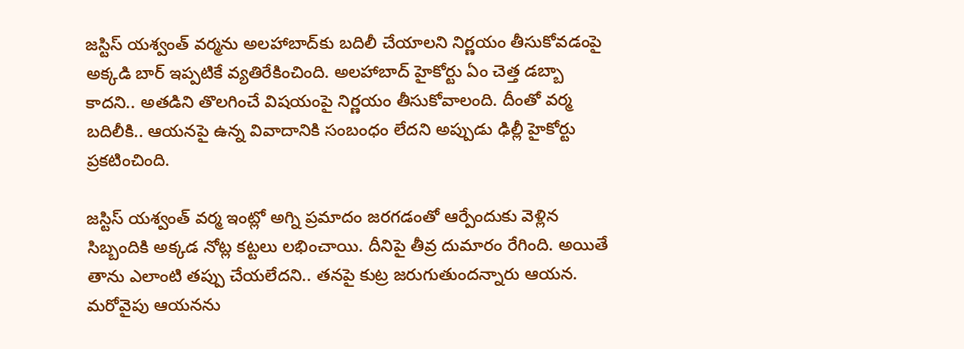జస్టిస్ యశ్వంత్ వర్మను అలహాబాద్‌కు బదిలీ చేయాలని నిర్ణయం తీసుకోవడంపై అక్కడి బార్‌ ఇప్పటికే వ్యతిరేకించింది. అలహాబాద్ హైకోర్టు ఏం చెత్త డబ్బా కాదని.. అతడిని తొలగించే విషయంపై నిర్ణయం తీసుకోవాలంది. దీంతో వర్మ బదిలీకి.. ఆయనపై ఉన్న వివాదానికి సంబంధం లేదని అప్పుడు ఢిల్లీ హైకోర్టు ప్రకటించింది.

జస్టిస్ యశ్వంత్ వర్మ ఇంట్లో అగ్ని ప్రమాదం జరగడంతో ఆర్పేందుకు వెళ్లిన సిబ్బందికి అక్కడ నోట్ల కట్టలు లభించాయి. దీనిపై తీవ్ర దుమారం రేగింది. అయితే తాను ఎలాంటి తప్పు చేయలేదని.. తనపై కుట్ర జరుగుతుందన్నారు ఆయన. మరోవైపు ఆయనను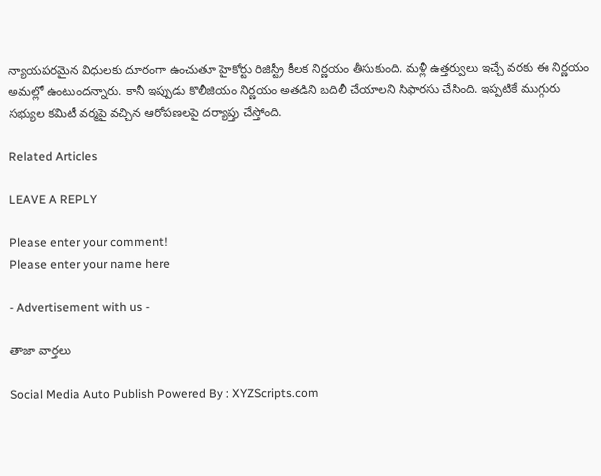న్యాయపరమైన విధులకు దూరంగా ఉంచుతూ హైకోర్టు రిజిస్ట్రీ కీలక నిర్ణయం తీసుకుంది. మళ్లీ ఉత్తర్వులు ఇచ్చే వరకు ఈ నిర్ణయం అమల్లో ఉంటుందన్నారు. కానీ ఇప్పుడు కొలీజియం నిర్ణయం అతడిని బదిలీ చేయాలని సిఫారసు చేసింది. ఇప్పటికే ముగ్గురు సభ్యుల కమిటీ వర్మపై వచ్చిన ఆరోపణలపై దర్యాప్తు చేస్తోంది.

Related Articles

LEAVE A REPLY

Please enter your comment!
Please enter your name here

- Advertisement with us -

తాజా వార్తలు

Social Media Auto Publish Powered By : XYZScripts.com